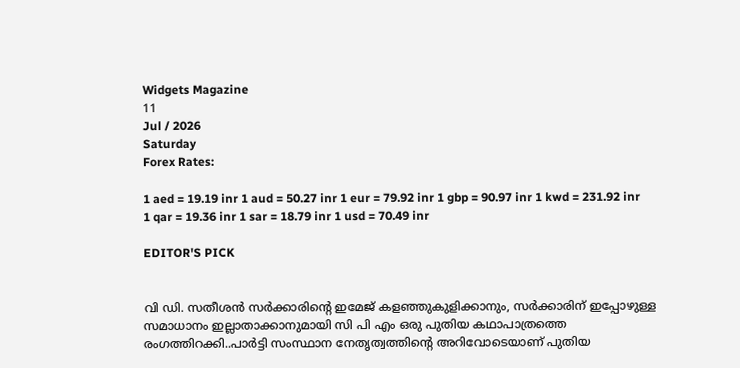Widgets Magazine
11
Jul / 2026
Saturday
Forex Rates:

1 aed = 19.19 inr 1 aud = 50.27 inr 1 eur = 79.92 inr 1 gbp = 90.97 inr 1 kwd = 231.92 inr 1 qar = 19.36 inr 1 sar = 18.79 inr 1 usd = 70.49 inr

EDITOR'S PICK


വി ഡി. സതീശൻ സർക്കാരിന്റെ ഇമേജ് കളഞ്ഞുകുളിക്കാനും, സർക്കാരിന് ഇപ്പോഴുള്ള സമാധാനം ഇല്ലാതാക്കാനുമായി സി പി എം ഒരു പുതിയ കഥാപാത്രത്തെ രംഗത്തിറക്കി..പാർട്ടി സംസ്ഥാന നേതൃത്വത്തിന്റെ അറിവോടെയാണ് പുതിയ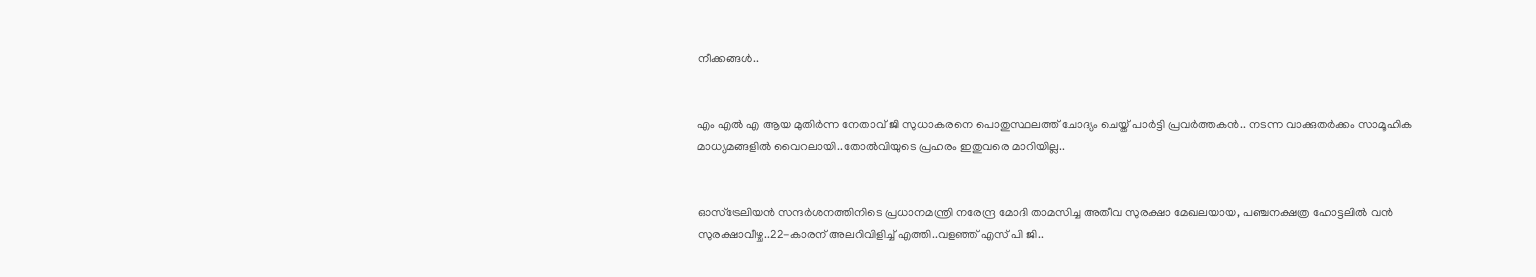നീക്കങ്ങൾ..


എം എല്‍ എ ആയ മുതിര്‍ന്ന നേതാവ് ജി സുധാകരനെ പൊതുസ്ഥലത്ത് ചോദ്യം ചെയ്ത് പാര്‍ട്ടി പ്രവര്‍ത്തകന്‍.. നടന്ന വാക്കുതര്‍ക്കം സാമൂഹിക മാധ്യമങ്ങളില്‍ വൈറലായി..തോൽവിയുടെ പ്രഹരം ഇതുവരെ മാറിയില്ല..


ഓസ്ട്രേലിയന്‍ സന്ദര്‍ശനത്തിനിടെ പ്രധാനമന്ത്രി നരേന്ദ്ര മോദി താമസിച്ച അതീവ സുരക്ഷാ മേഖലയായ, പഞ്ചനക്ഷത്ര ഹോട്ടലില്‍ വന്‍ സുരക്ഷാവീഴ്ച..22-കാരന് അലറിവിളിച്ച് എത്തി..വളഞ്ഞ് എസ് പി ജി..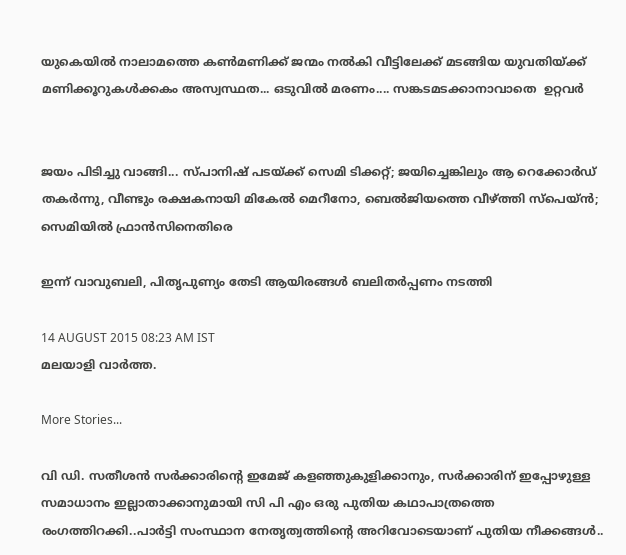യുകെയിൽ നാലാമത്തെ കൺമണിക്ക് ജന്മം നൽകി വീട്ടിലേക്ക് മടങ്ങിയ യുവതിയ്ക്ക് മണിക്കൂറുകൾക്കകം അസ്വസ്ഥത... ഒടുവിൽ മരണം.... സങ്കടമടക്കാനാവാതെ  ഉറ്റവർ


ജയം പിടിച്ചു വാങ്ങി... സ്പാനിഷ് പടയ്ക്ക് സെമി ടിക്കറ്റ്; ജയിച്ചെങ്കിലും ആ റെക്കോർഡ് തകർന്നു, വീണ്ടും രക്ഷകനായി മികേൽ മെറീനോ, ബെൽജിയത്തെ വീഴ്ത്തി സ്‌പെയ്ൻ; സെമിയിൽ ഫ്രാൻസിനെതിരെ

ഇന്ന് വാവുബലി, പിതൃപുണ്യം തേടി ആയിരങ്ങള്‍ ബലിതര്‍പ്പണം നടത്തി

14 AUGUST 2015 08:23 AM IST
മലയാളി വാര്‍ത്ത.

More Stories...

വി ഡി. സതീശൻ സർക്കാരിന്റെ ഇമേജ് കളഞ്ഞുകുളിക്കാനും, സർക്കാരിന് ഇപ്പോഴുള്ള സമാധാനം ഇല്ലാതാക്കാനുമായി സി പി എം ഒരു പുതിയ കഥാപാത്രത്തെ രംഗത്തിറക്കി..പാർട്ടി സംസ്ഥാന നേതൃത്വത്തിന്റെ അറിവോടെയാണ് പുതിയ നീക്കങ്ങൾ..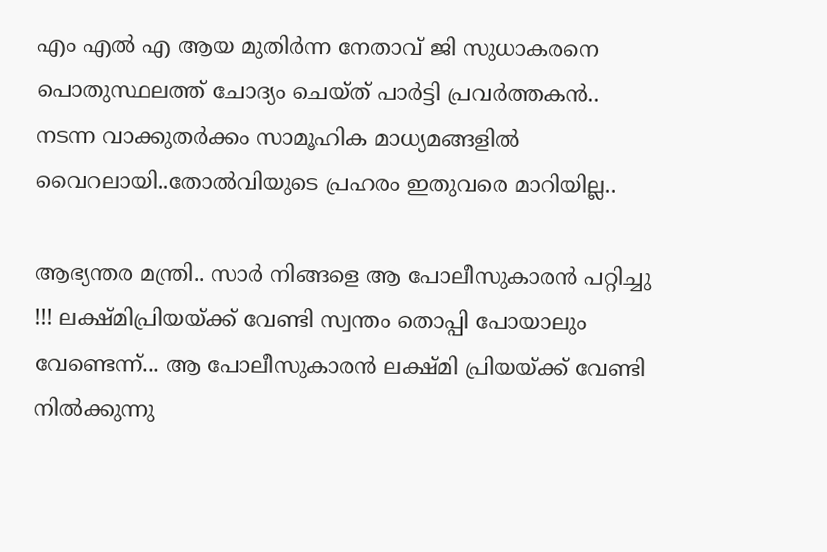എം എല്‍ എ ആയ മുതിര്‍ന്ന നേതാവ് ജി സുധാകരനെ പൊതുസ്ഥലത്ത് ചോദ്യം ചെയ്ത് പാര്‍ട്ടി പ്രവര്‍ത്തകന്‍.. നടന്ന വാക്കുതര്‍ക്കം സാമൂഹിക മാധ്യമങ്ങളില്‍ വൈറലായി..തോൽവിയുടെ പ്രഹരം ഇതുവരെ മാറിയില്ല..

ആഭ്യന്തര മന്ത്രി.. സാർ നിങ്ങളെ ആ പോലീസുകാരൻ പറ്റിച്ചു !!! ലക്ഷ്മിപ്രിയയ്ക്ക് വേണ്ടി സ്വന്തം തൊപ്പി പോയാലും വേണ്ടെന്ന്... ആ പോലീസുകാരൻ ലക്ഷ്മി പ്രിയയ്ക്ക് വേണ്ടി നിൽക്കുന്നു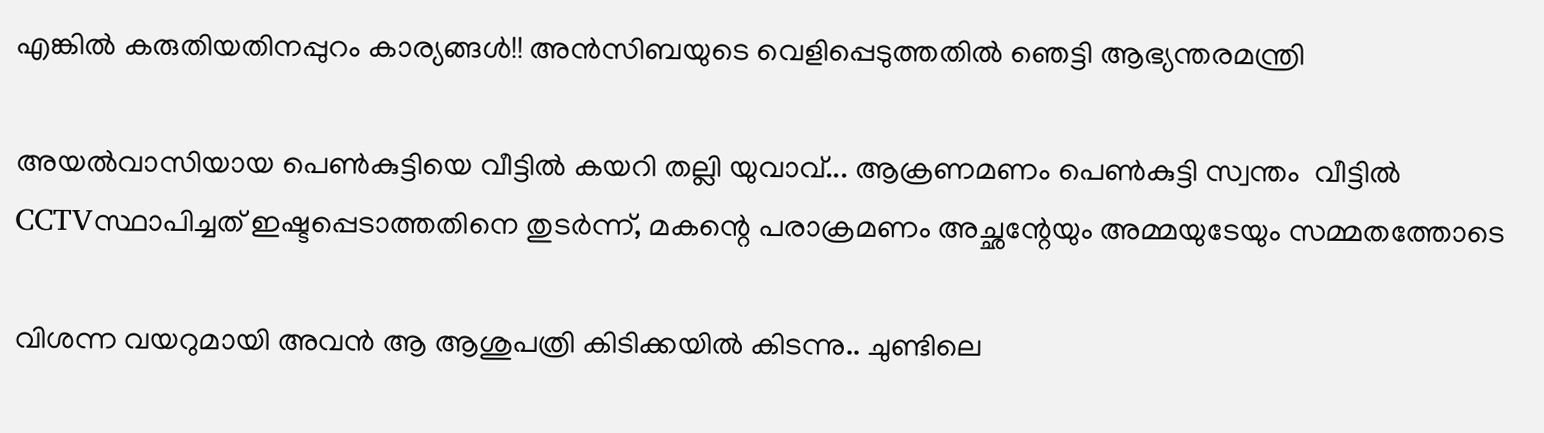എങ്കിൽ കരുതിയതിനപ്പുറം കാര്യങ്ങൾ!! അൻസിബയുടെ വെളിപ്പെടുത്തതിൽ ഞെട്ടി ആഭ്യന്തരമന്ത്രി

അയൽവാസിയായ പെൺകുട്ടിയെ വീട്ടിൽ കയറി തല്ലി യുവാവ്... ആക്രണമണം പെൺകുട്ടി സ്വന്തം ‌‌ വീട്ടിൽ CCTVസ്ഥാപിച്ചത് ഇഷ്ടപ്പെടാത്തതിനെ തുടർന്ന്, മകന്റെ പരാക്രമണം അച്ഛന്റേയും അമ്മയുടേയും സമ്മതത്തോടെ

വിശന്ന വയറുമായി അവൻ ആ ആശുപത്രി കിടിക്കയിൽ കിടന്നു.. ചുണ്ടിലെ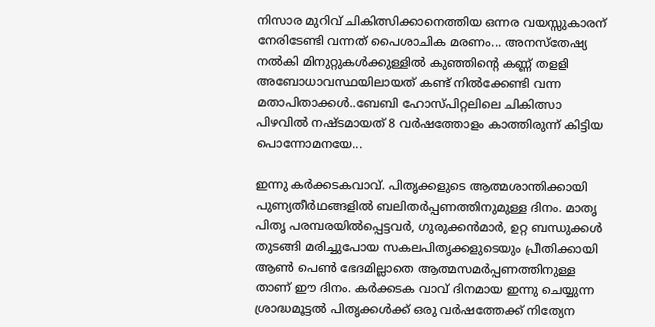നിസാര മുറിവ് ചികിത്സിക്കാനെത്തിയ ഒന്നര വയസ്സുകാരന് നേരിടേണ്ടി വന്നത് പൈശാചിക മരണം... അനസ്തേഷ്യ നൽകി മിനുറ്റുകൾക്കുള്ളിൽ കുഞ്ഞിന്റെ കണ്ണ് തളളി അബോധാവസ്ഥയിലായത് കണ്ട് നിൽക്കേണ്ടി വന്ന മതാപിതാക്കൾ..ബേബി ഹോസ്പിറ്റലിലെ ചികിത്സാ പിഴവിൽ നഷ്ടമായത് 8 വർഷത്തോളം കാത്തിരുന്ന് കിട്ടിയ പൊന്നോമനയേ...

ഇന്നു കര്‍ക്കടകവാവ്. പിതൃക്കളുടെ ആത്മശാന്തിക്കായി പുണ്യതീര്‍ഥങ്ങളില്‍ ബലിതര്‍പ്പണത്തിനുമുള്ള ദിനം. മാതൃ പിതൃ പരമ്പരയില്‍പ്പെട്ടവര്‍, ഗുരുക്കന്‍മാര്‍, ഉറ്റ ബന്ധുക്കള്‍ തുടങ്ങി മരിച്ചുപോയ സകലപിതൃക്കളുടെയും പ്രീതിക്കായി ആണ്‍ പെണ്‍ ഭേദമില്ലാതെ ആത്മസമര്‍പ്പണത്തിനുള്ള താണ് ഈ ദിനം. കര്‍ക്കടക വാവ് ദിനമായ ഇന്നു ചെയ്യുന്ന ശ്രാദ്ധമൂട്ടല്‍ പിതൃക്കള്‍ക്ക് ഒരു വര്‍ഷത്തേക്ക് നിത്യേന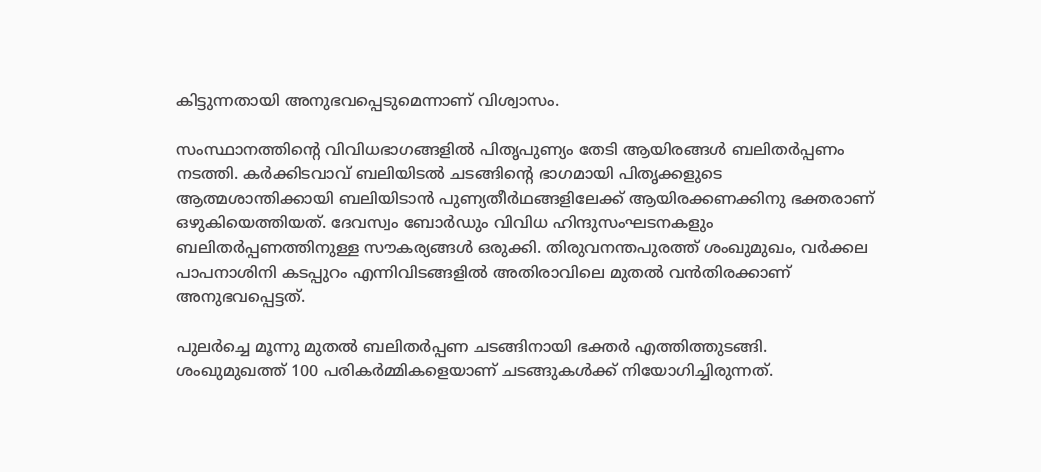കിട്ടുന്നതായി അനുഭവപ്പെടുമെന്നാണ് വിശ്വാസം.

സംസ്ഥാനത്തിന്റെ വിവിധഭാഗങ്ങളില്‍ പിതൃപുണ്യം തേടി ആയിരങ്ങള്‍ ബലിതര്‍പ്പണം നടത്തി. കര്‍ക്കിടവാവ് ബലിയിടല്‍ ചടങ്ങിന്റെ ഭാഗമായി പിതൃക്കളുടെ ആത്മശാന്തിക്കായി ബലിയിടാന്‍ പുണ്യതീര്‍ഥങ്ങളിലേക്ക് ആയിരക്കണക്കിനു ഭക്തരാണ് ഒഴുകിയെത്തിയത്. ദേവസ്വം ബോര്‍ഡും വിവിധ ഹിന്ദുസംഘടനകളും ബലിതര്‍പ്പണത്തിനുള്ള സൗകര്യങ്ങള്‍ ഒരുക്കി. തിരുവനന്തപുരത്ത് ശംഖുമുഖം, വര്‍ക്കല പാപനാശിനി കടപ്പുറം എന്നിവിടങ്ങളില്‍ അതിരാവിലെ മുതല്‍ വന്‍തിരക്കാണ് അനുഭവപ്പെട്ടത്.

പുലര്‍ച്ചെ മൂന്നു മുതല്‍ ബലിതര്‍പ്പണ ചടങ്ങിനായി ഭക്തര്‍ എത്തിത്തുടങ്ങി. ശംഖുമുഖത്ത് 100 പരികര്‍മ്മികളെയാണ് ചടങ്ങുകള്‍ക്ക് നിയോഗിച്ചിരുന്നത്.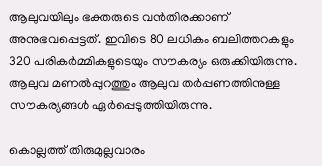ആലുവയിലും ഭക്തരുടെ വന്‍തിരക്കാണ് അനുഭവപ്പെട്ടത്. ഇവിടെ 80 ലധികം ബലിത്തറകളും 320 പരികര്‍മ്മികളുടെയും സൗകര്യം ഒരുക്കിയിരുന്നു. ആലുവ മണല്‍പ്പുറത്തും ആലുവ തര്‍പ്പണത്തിനുള്ള സൗകര്യങ്ങള്‍ ഏര്‍പ്പെടുത്തിയിരുന്നു.

കൊല്ലത്ത് തിരുമുല്ലവാരം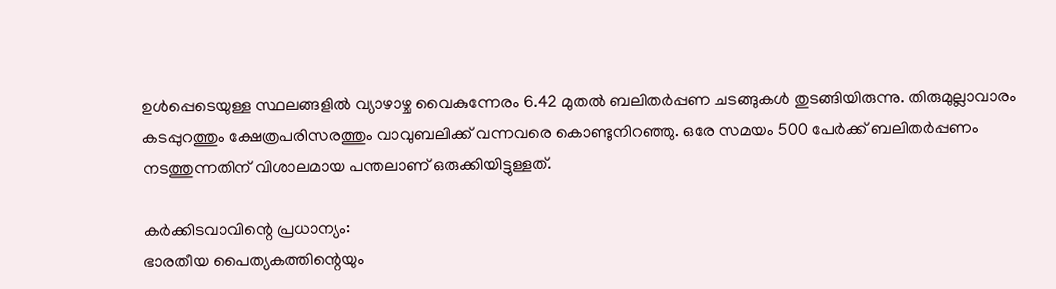ഉള്‍പ്പെടെയുള്ള സ്ഥലങ്ങളില്‍ വ്യാഴാഴ്ച വൈകുന്നേരം 6.42 മുതല്‍ ബലിതര്‍പ്പണ ചടങ്ങുകള്‍ തുടങ്ങിയിരുന്നു. തിരുമുല്ലാവാരം കടപ്പുറത്തും ക്ഷേത്രപരിസരത്തും വാവുബലിക്ക് വന്നവരെ കൊണ്ടുനിറഞ്ഞു. ഒരേ സമയം 500 പേര്‍ക്ക് ബലിതര്‍പ്പണം നടത്തുന്നതിന് വിശാലമായ പന്തലാണ് ഒരുക്കിയിട്ടുള്ളത്.

കര്‍ക്കിടവാവിന്റെ പ്രധാന്യം:
ഭാരതീയ പൈത്യകത്തിന്റെയും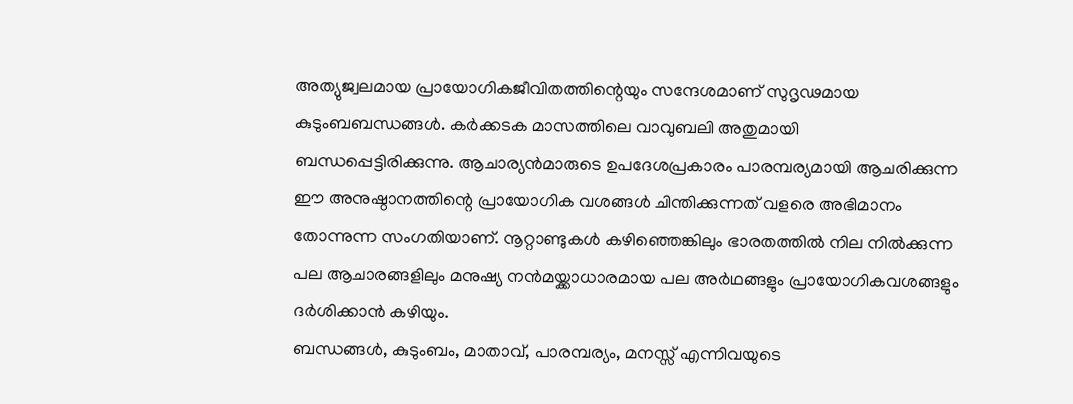അത്യുജ്വലമായ പ്രായോഗികജീവിതത്തിന്റെയും സന്ദേശമാണ് സുദൃഢമായ കുടുംബബന്ധങ്ങള്‍. കര്‍ക്കടക മാസത്തിലെ വാവുബലി അതുമായി ബന്ധപ്പെട്ടിരിക്കുന്നു. ആചാര്യന്‍മാരുടെ ഉപദേശപ്രകാരം പാരമ്പര്യമായി ആചരിക്കുന്ന ഈ അനുഷ്ഠാനത്തിന്റെ പ്രായോഗിക വശങ്ങള്‍ ചിന്തിക്കുന്നത് വളരെ അഭിമാനം തോന്നുന്ന സംഗതിയാണ്. നൂറ്റാണ്ടുകള്‍ കഴിഞ്ഞെങ്കിലും ഭാരതത്തില്‍ നില നില്‍ക്കുന്ന പല ആചാരങ്ങളിലും മനുഷ്യ നന്‍മയ്ക്കാധാരമായ പല അര്‍ഥങ്ങളും പ്രായോഗികവശങ്ങളും ദര്‍ശിക്കാന്‍ കഴിയും.
ബന്ധങ്ങള്‍, കുടുംബം, മാതാവ്, പാരമ്പര്യം, മനസ്സ് എന്നിവയുടെ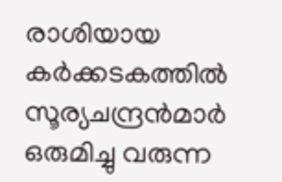രാശിയായ കര്‍ക്കടകത്തില്‍ സൂര്യചന്ദ്രന്‍മാര്‍ ഒരുമിച്ചു വരുന്ന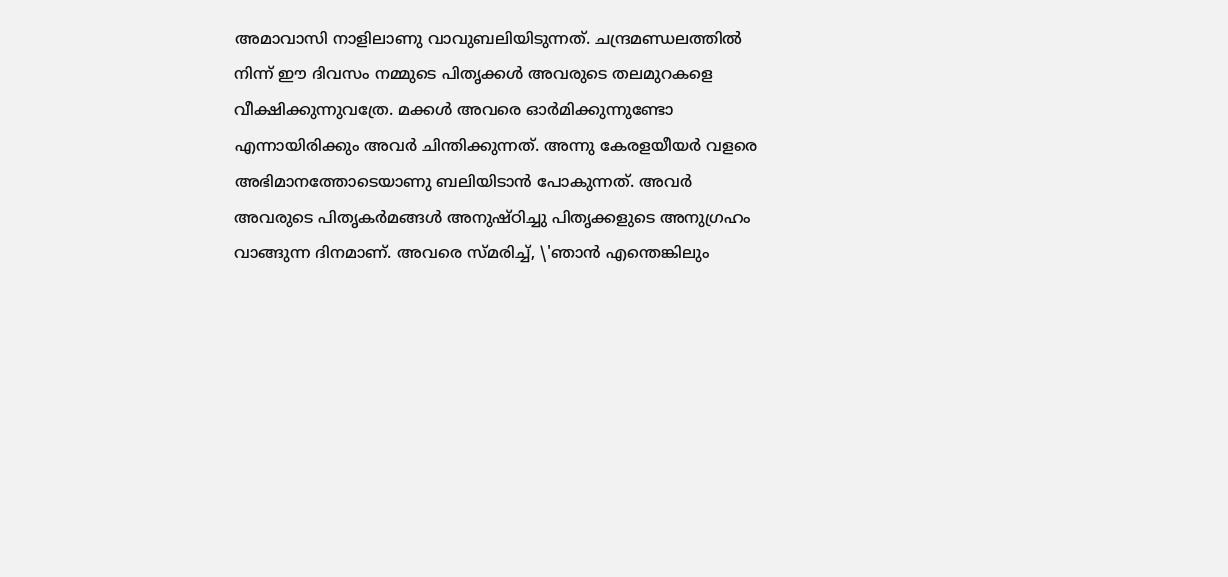അമാവാസി നാളിലാണു വാവുബലിയിടുന്നത്. ചന്ദ്രമണ്ഡലത്തില്‍ നിന്ന് ഈ ദിവസം നമ്മുടെ പിതൃക്കള്‍ അവരുടെ തലമുറകളെ വീക്ഷിക്കുന്നുവത്രേ. മക്കള്‍ അവരെ ഓര്‍മിക്കുന്നുണ്ടോ എന്നായിരിക്കും അവര്‍ ചിന്തിക്കുന്നത്. അന്നു കേരളയീയര്‍ വളരെ അഭിമാനത്തോടെയാണു ബലിയിടാന്‍ പോകുന്നത്. അവര്‍ അവരുടെ പിതൃകര്‍മങ്ങള്‍ അനുഷ്ഠിച്ചു പിതൃക്കളുടെ അനുഗ്രഹം വാങ്ങുന്ന ദിനമാണ്. അവരെ സ്മരിച്ച്, \'ഞാന്‍ എന്തെങ്കിലും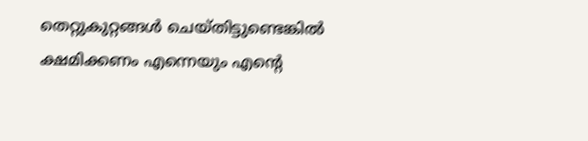തെറ്റുകുറ്റങ്ങള്‍ ചെയ്തിട്ടുണ്ടെങ്കില്‍ ക്ഷമിക്കണം എന്നെയും എന്റെ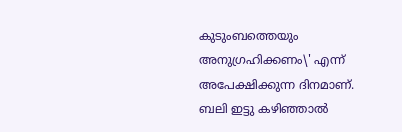കുടുംബത്തെയും അനുഗ്രഹിക്കണം\' എന്ന് അപേക്ഷിക്കുന്ന ദിനമാണ്. ബലി ഇട്ടു കഴിഞ്ഞാല്‍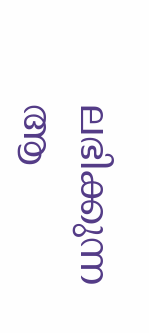ലഭിക്കുന്ന ആ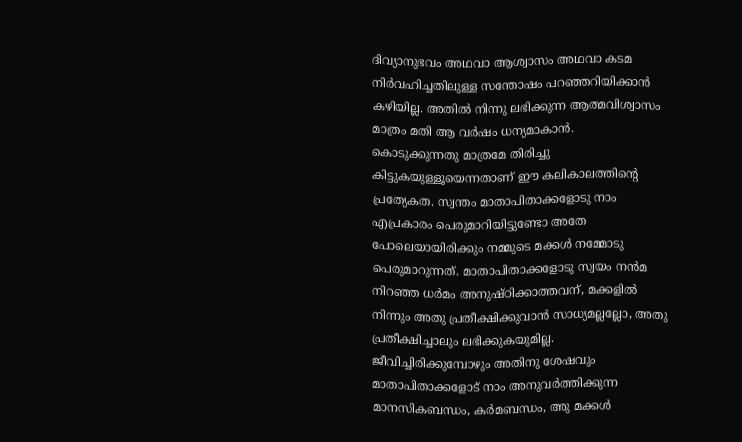ദിവ്യാനുഭവം അഥവാ ആശ്വാസം അഥവാ കടമ നിര്‍വഹിച്ചതിലുള്ള സന്തോഷം പറഞ്ഞറിയിക്കാന്‍ കഴിയില്ല. അതില്‍ നിന്നു ലഭിക്കുന്ന ആത്മവിശ്വാസം മാത്രം മതി ആ വര്‍ഷം ധന്യമാകാന്‍.
കൊടുക്കുന്നതു മാത്രമേ തിരിച്ചു കിട്ടുകയുള്ളൂയെന്നതാണ് ഈ കലികാലത്തിന്റെ പ്രത്യേകത. സ്വന്തം മാതാപിതാക്കളോടു നാം എപ്രകാരം പെരുമാറിയിട്ടുണ്ടോ അതേ പോലെയായിരിക്കും നമ്മുടെ മക്കള്‍ നമ്മോടു പെരുമാറുന്നത്. മാതാപിതാക്കളോടു സ്വയം നന്‍മ നിറഞ്ഞ ധര്‍മം അനുഷ്ഠിക്കാത്തവന്, മക്കളില്‍ നിന്നും അതു പ്രതീക്ഷിക്കുവാന്‍ സാധ്യമല്ലല്ലോ, അതു പ്രതീക്ഷിച്ചാലും ലഭിക്കുകയുമില്ല. ജീവിച്ചിരിക്കുമ്പോഴും അതിനു ശേഷവും മാതാപിതാക്കളോട് നാം അനുവര്‍ത്തിക്കുന്ന മാനസികബന്ധം, കര്‍മബന്ധം, അു മക്കള്‍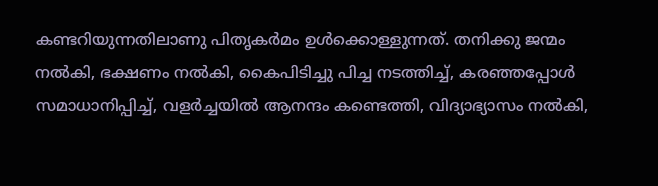കണ്ടറിയുന്നതിലാണു പിതൃകര്‍മം ഉള്‍ക്കൊള്ളുന്നത്. തനിക്കു ജന്മം നല്‍കി, ഭക്ഷണം നല്‍കി, കൈപിടിച്ചു പിച്ച നടത്തിച്ച്, കരഞ്ഞപ്പോള്‍ സമാധാനിപ്പിച്ച്, വളര്‍ച്ചയില്‍ ആനന്ദം കണ്ടെത്തി, വിദ്യാഭ്യാസം നല്‍കി,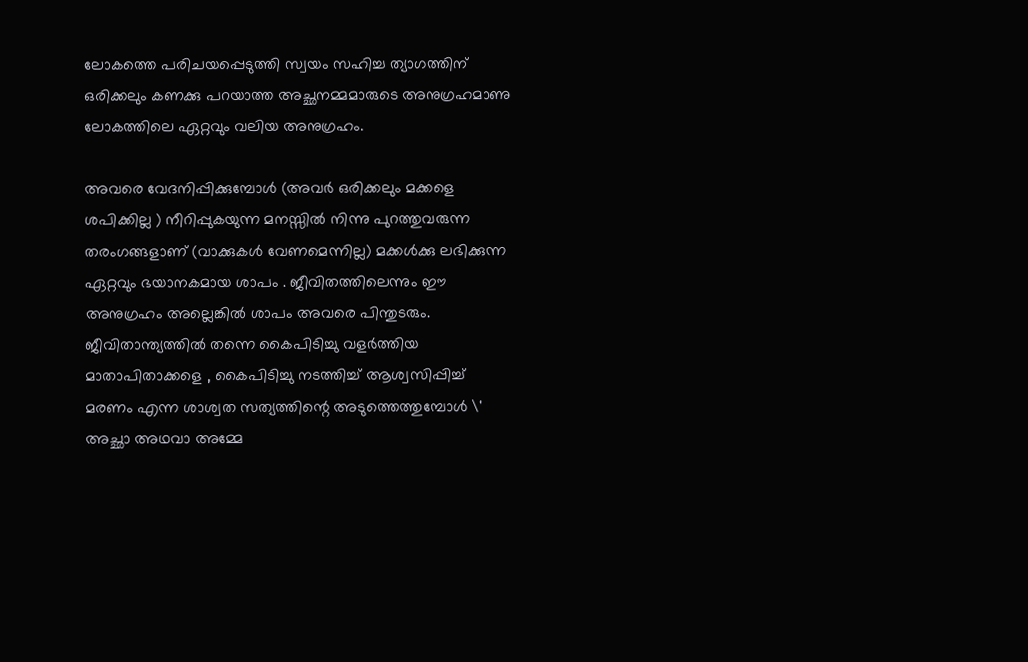ലോകത്തെ പരിചയപ്പെടുത്തി സ്വയം സഹിച്ച ത്യാഗത്തിന് ഒരിക്കലും കണക്കു പറയാത്ത അച്ഛനമ്മമാരുടെ അനുഗ്രഹമാണു ലോകത്തിലെ ഏറ്റവും വലിയ അനുഗ്രഹം.

അവരെ വേദനിപ്പിക്കുമ്പോള്‍ (അവര്‍ ഒരിക്കലും മക്കളെ ശപിക്കില്ല ) നീറിപ്പുകയുന്ന മനസ്സില്‍ നിന്നു പുറത്തുവരുന്ന തരംഗങ്ങളാണ് (വാക്കുകള്‍ വേണമെന്നില്ല) മക്കള്‍ക്കു ലഭിക്കുന്ന ഏറ്റവും ഭയാനകമായ ശാപം . ജീവിതത്തിലെന്നും ഈ അനുഗ്രഹം അല്ലെങ്കില്‍ ശാപം അവരെ പിന്തുടരും. ജീവിതാന്ത്യത്തില്‍ തന്നെ കൈപിടിച്ചു വളര്‍ത്തിയ മാതാപിതാക്കളെ , കൈപിടിച്ചു നടത്തിച്ച് ആശ്വസിപ്പിച്ച് മരണം എന്ന ശാശ്വത സത്യത്തിന്റെ അടുത്തെത്തുമ്പോള്‍ \' അച്ഛാ അഥവാ അമ്മേ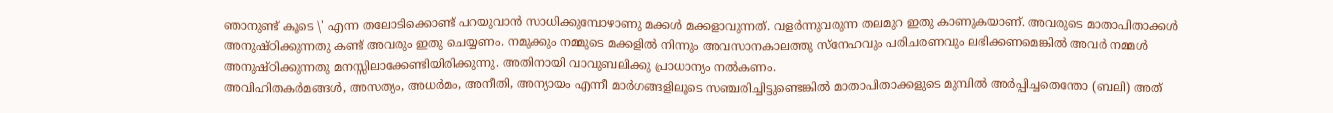ഞാനുണ്ട് കൂടെ \' എന്ന തലോടിക്കൊണ്ട് പറയുവാന്‍ സാധിക്കുമ്പോഴാണു മക്കള്‍ മക്കളാവുന്നത്. വളര്‍ന്നുവരുന്ന തലമുറ ഇതു കാണുകയാണ്. അവരുടെ മാതാപിതാക്കള്‍ അനുഷ്ഠിക്കുന്നതു കണ്ട് അവരും ഇതു ചെയ്യണം. നമുക്കും നമ്മുടെ മക്കളില്‍ നിന്നും അവസാനകാലത്തു സ്‌നേഹവും പരിചരണവും ലഭിക്കണമെങ്കില്‍ അവര്‍ നമ്മള്‍ അനുഷ്ഠിക്കുന്നതു മനസ്സിലാക്കേണ്ടിയിരിക്കുന്നു. അതിനായി വാവുബലിക്കു പ്രാധാന്യം നല്‍കണം.
അവിഹിതകര്‍മങ്ങള്‍, അസത്യം, അധര്‍മം, അനീതി, അന്യായം എന്നീ മാര്‍ഗങ്ങളിലൂടെ സഞ്ചരിച്ചിട്ടുണ്ടെങ്കില്‍ മാതാപിതാക്കളുടെ മുമ്പില്‍ അര്‍പ്പിച്ചതെന്തോ (ബലി) അത്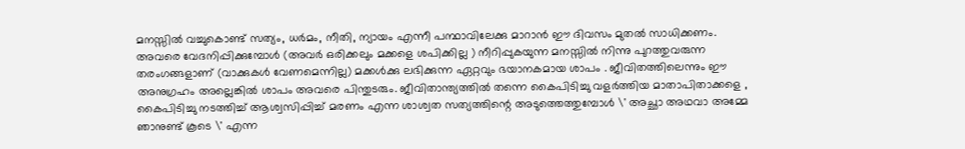മനസ്സില്‍ വച്ചുകൊണ്ട് സത്യം, ധര്‍മം, നീതി, ന്യായം എന്നീ പന്ഥാവിലേക്കു മാറാന്‍ ഈ ദിവസം മുതല്‍ സാധിക്കണം.
അവരെ വേദനിപ്പിക്കുമ്പോള്‍ (അവര്‍ ഒരിക്കലും മക്കളെ ശപിക്കില്ല ) നീറിപ്പുകയുന്ന മനസ്സില്‍ നിന്നു പുറത്തുവരുന്ന തരംഗങ്ങളാണ് (വാക്കുകള്‍ വേണമെന്നില്ല) മക്കള്‍ക്കു ലഭിക്കുന്ന ഏറ്റവും ഭയാനകമായ ശാപം . ജീവിതത്തിലെന്നും ഈ അനുഗ്രഹം അല്ലെങ്കില്‍ ശാപം അവരെ പിന്തുടരും. ജീവിതാന്ത്യത്തില്‍ തന്നെ കൈപിടിച്ചു വളര്‍ത്തിയ മാതാപിതാക്കളെ , കൈപിടിച്ചു നടത്തിച്ച് ആശ്വസിപ്പിച്ച് മരണം എന്ന ശാശ്വത സത്യത്തിന്റെ അടുത്തെത്തുമ്പോള്‍ \' അച്ഛാ അഥവാ അമ്മേ ഞാനുണ്ട് കൂടെ \' എന്ന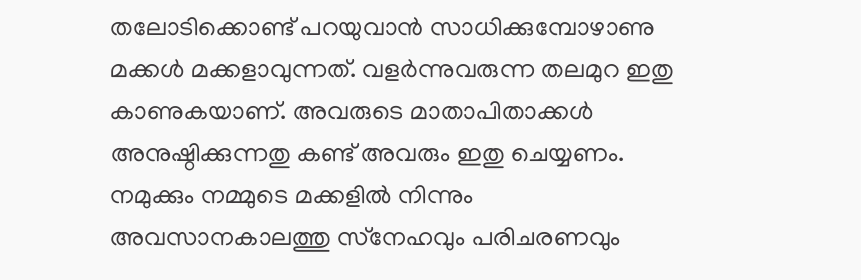തലോടിക്കൊണ്ട് പറയുവാന്‍ സാധിക്കുമ്പോഴാണു മക്കള്‍ മക്കളാവുന്നത്. വളര്‍ന്നുവരുന്ന തലമുറ ഇതു കാണുകയാണ്. അവരുടെ മാതാപിതാക്കള്‍ അനുഷ്ഠിക്കുന്നതു കണ്ട് അവരും ഇതു ചെയ്യണം. നമുക്കും നമ്മുടെ മക്കളില്‍ നിന്നും അവസാനകാലത്തു സ്‌നേഹവും പരിചരണവും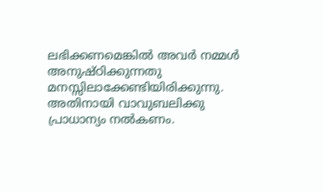ലഭിക്കണമെങ്കില്‍ അവര്‍ നമ്മള്‍ അനുഷ്ഠിക്കുന്നതു മനസ്സിലാക്കേണ്ടിയിരിക്കുന്നു. അതിനായി വാവുബലിക്കു പ്രാധാന്യം നല്‍കണം.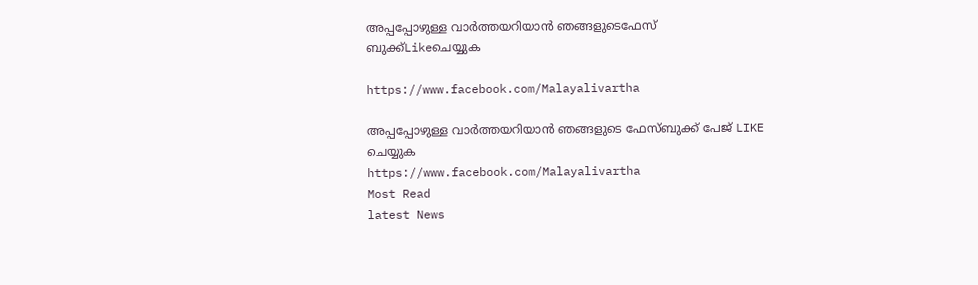അപ്പപ്പോഴുള്ള വാര്‍ത്തയറിയാന്‍ ഞങ്ങളുടെഫേസ്‌ ബുക്ക്‌Likeചെയ്യുക

https://www.facebook.com/Malayalivartha

അപ്പപ്പോഴുള്ള വാര്‍ത്തയറിയാന്‍ ഞങ്ങളുടെ ഫേസ്‌ബുക്ക്‌ പേജ് LIKE ചെയ്യുക
https://www.facebook.com/Malayalivartha
Most Read
latest News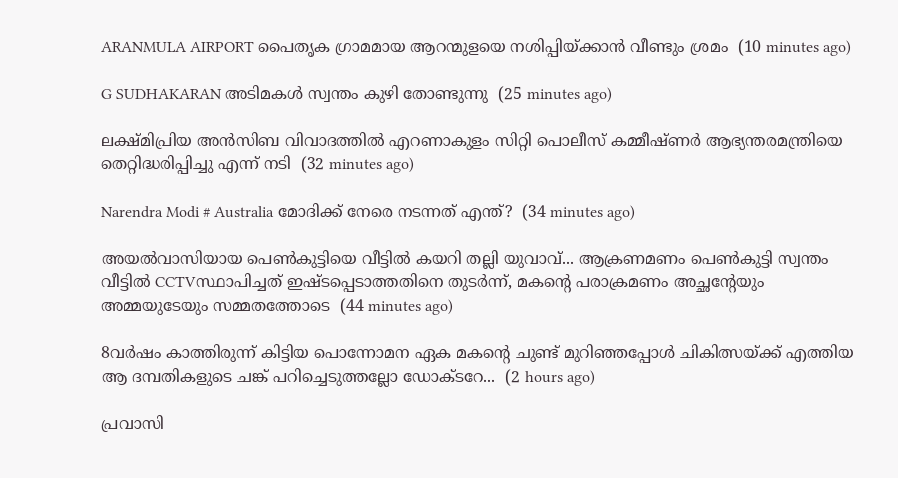ARANMULA AIRPORT പൈതൃക ഗ്രാമമായ ആറന്മുളയെ നശിപ്പിയ്ക്കാൻ വീണ്ടും ശ്രമം  (10 minutes ago)

G SUDHAKARAN അടിമകൾ സ്വന്തം കുഴി തോണ്ടുന്നു  (25 minutes ago)

ലക്ഷ്മിപ്രിയ അൻസിബ വിവാദത്തിൽ എറണാകുളം സിറ്റി പൊലീസ് കമ്മീഷ്ണർ ആഭ്യന്തരമന്ത്രിയെ തെറ്റിദ്ധരിപ്പിച്ചു എന്ന് നടി  (32 minutes ago)

Narendra Modi # Australia മോദിക്ക് നേരെ നടന്നത് എന്ത്?  (34 minutes ago)

അയൽവാസിയായ പെൺകുട്ടിയെ വീട്ടിൽ കയറി തല്ലി യുവാവ്... ആക്രണമണം പെൺകുട്ടി സ്വന്തം ‌‌ വീട്ടിൽ CCTVസ്ഥാപിച്ചത് ഇഷ്ടപ്പെടാത്തതിനെ തുടർന്ന്, മകന്റെ പരാക്രമണം അച്ഛന്റേയും അമ്മയുടേയും സമ്മതത്തോടെ  (44 minutes ago)

8വർഷം കാത്തിരുന്ന് കിട്ടിയ പൊന്നോമന ഏക മകന്റെ ചുണ്ട് മുറിഞ്ഞപ്പോൾ ചികിത്സയ്ക്ക് എത്തിയ ആ ദമ്പതികളുടെ ചങ്ക് പറിച്ചെടുത്തല്ലോ ഡോക്ടറേ...  (2 hours ago)

പ്രവാസി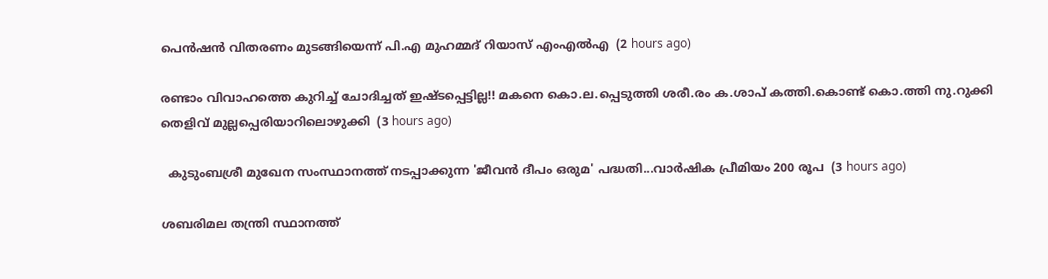പെൻഷൻ വിതരണം മുടങ്ങിയെന്ന് പി.എ മുഹമ്മദ് റിയാസ് എംഎൽഎ  (2 hours ago)

രണ്ടാം വിവാഹത്തെ കുറിച്ച് ചോദിച്ചത് ഇഷ്ടപ്പെട്ടില്ല!! മകനെ കൊ.ല.പ്പെടുത്തി ശരീ.രം ക.ശാപ് കത്തി.കൊണ്ട് കൊ.ത്തി നു.റുക്കി തെളിവ് മുല്ലപ്പെരിയാറിലൊഴുക്കി  (3 hours ago)

  കുടുംബശ്രീ മുഖേന സംസ്ഥാനത്ത് നടപ്പാക്കുന്ന 'ജീവന്‍ ദീപം ഒരുമ' പദ്ധതി...വാര്‍ഷിക പ്രീമിയം 200 രൂപ  (3 hours ago)

ശബരിമല തന്ത്രി സ്ഥാനത്ത്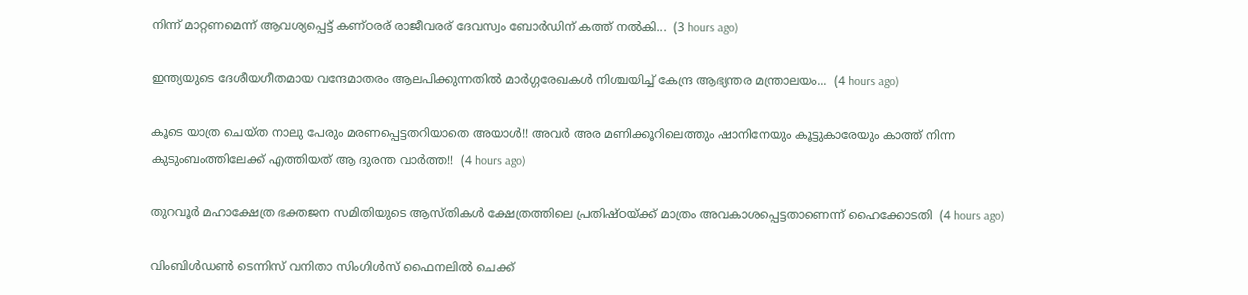നിന്ന് മാറ്റണമെന്ന് ആവശ്യപ്പെട്ട് കണ്ഠരര് രാജീവരര് ദേവസ്വം ബോർഡിന് കത്ത് നൽകി...  (3 hours ago)

ഇന്ത്യയുടെ ദേശീയഗീതമായ വന്ദേമാതരം ആലപിക്കുന്നതിൽ മാർഗ്ഗരേഖകൾ നിശ്ചയിച്ച് കേന്ദ്ര ആഭ്യന്തര മന്ത്രാലയം...  (4 hours ago)

കൂടെ യാത്ര ചെയ്ത നാലു പേരും മരണപ്പെട്ടതറിയാതെ അയാൾ!! അവർ അര മണിക്കൂറിലെത്തും ഷാനിനേയും കൂട്ടുകാരേയും കാത്ത് നിന്ന കുടുംബംത്തിലേക്ക് എത്തിയത് ആ ദുരന്ത വാർത്ത!!  (4 hours ago)

തുറവൂർ മഹാക്ഷേത്ര ഭക്തജന സമിതിയുടെ ആസ്തികൾ ക്ഷേത്രത്തിലെ പ്രതിഷ്ഠയ്ക്ക് മാത്രം അവകാശപ്പെട്ടതാണെന്ന് ഹൈക്കോടതി  (4 hours ago)

വിംബിൾഡൺ ടെന്നിസ് വനിതാ സിംഗിൾസ് ഫൈനലിൽ ചെക്ക്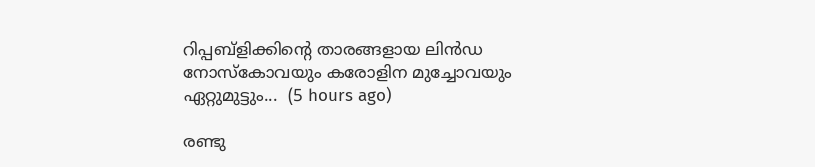റിപ്പബ്ളിക്കിന്റെ താരങ്ങളായ ലിൻഡ നോസ്കോവയും കരോളിന മുച്ചോവയും ഏറ്റുമുട്ടും...  (5 hours ago)

രണ്ടു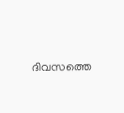ദിവസത്തെ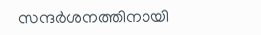സന്ദർശനത്തിനായി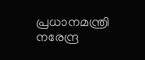പ്രധാനമന്ത്രി നരേന്ദ്ര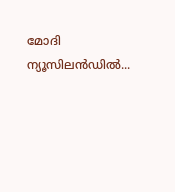മോദി ന്യൂസിലൻഡിൽ...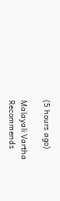(5 hours ago)

Malayali Vartha Recommends